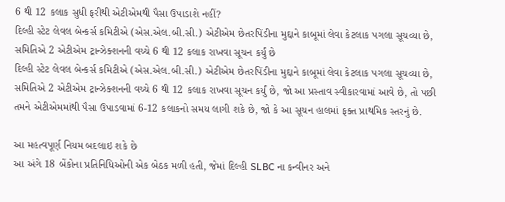6 થી 12 કલાક સુધી ફરીથી એટીએમથી પૈસા ઉપાડાશે નહીં?
દિલ્હી સ્ટેટ લેવલ બેન્કર્સ કમિટીએ (એસ.એલ.બી.સી.) એટીએમ છેતરપિંડીના મુદ્દાને કાબૂમાં લેવા કેટલાક પગલા સૂચવ્યા છે, સમિતિએ 2 એટીએમ ટ્રાન્ઝેક્શનની વચ્ચે 6 થી 12 કલાક રાખવા સૂચન કર્યું છે
દિલ્હી સ્ટેટ લેવલ બેન્કર્સ કમિટીએ (એસ.એલ.બી.સી.) એટીએમ છેતરપિંડીના મુદ્દાને કાબૂમાં લેવા કેટલાક પગલા સૂચવ્યા છે, સમિતિએ 2 એટીએમ ટ્રાન્ઝેક્શનની વચ્ચે 6 થી 12 કલાક રાખવા સૂચન કર્યું છે, જો આ પ્રસ્તાવ સ્વીકારવામાં આવે છે, તો પછી તમને એટીએમમાંથી પૈસા ઉપાડવામાં 6-12 કલાકનો સમય લાગી શકે છે, જો કે આ સૂચન હાલમાં ફક્ત પ્રાથમિક સ્તરનું છે.

આ મહત્વપૂર્ણ નિયમ બદલાઇ શકે છે
આ અંગે 18 બેંકોના પ્રતિનિધિઓની એક બેઠક મળી હતી, જેમાં દિલ્હી SLBC ના કન્વીનર અને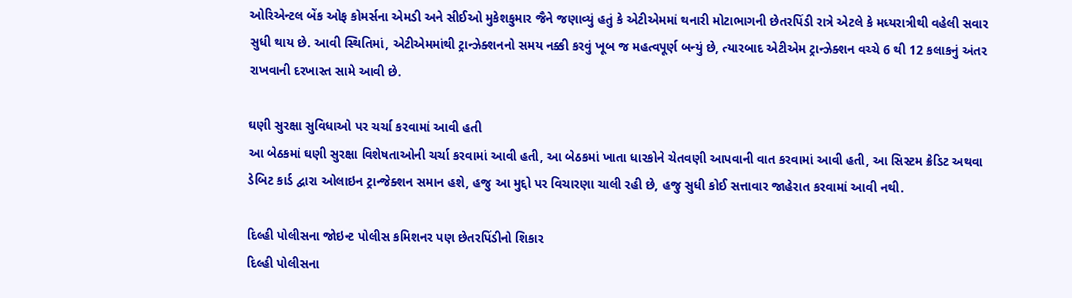ઓરિએન્ટલ બેંક ઓફ કોમર્સના એમડી અને સીઈઓ મુકેશકુમાર જૈને જણાવ્યું હતું કે એટીએમમાં થનારી મોટાભાગની છેતરપિંડી રાત્રે એટલે કે મધ્યરાત્રીથી વહેલી સવાર સુધી થાય છે. આવી સ્થિતિમાં, એટીએમમાંથી ટ્રાન્ઝેક્શનનો સમય નક્કી કરવું ખૂબ જ મહત્વપૂર્ણ બન્યું છે, ત્યારબાદ એટીએમ ટ્રાન્ઝેક્શન વચ્ચે 6 થી 12 કલાકનું અંતર રાખવાની દરખાસ્ત સામે આવી છે.

ઘણી સુરક્ષા સુવિધાઓ પર ચર્ચા કરવામાં આવી હતી
આ બેઠકમાં ઘણી સુરક્ષા વિશેષતાઓની ચર્ચા કરવામાં આવી હતી, આ બેઠકમાં ખાતા ધારકોને ચેતવણી આપવાની વાત કરવામાં આવી હતી, આ સિસ્ટમ ક્રેડિટ અથવા ડેબિટ કાર્ડ દ્વારા ઓલાઇન ટ્રાન્જેક્શન સમાન હશે, હજુ આ મુદ્દો પર વિચારણા ચાલી રહી છે, હજુ સુધી કોઈ સત્તાવાર જાહેરાત કરવામાં આવી નથી.

દિલ્હી પોલીસના જોઇન્ટ પોલીસ કમિશનર પણ છેતરપિંડીનો શિકાર
દિલ્હી પોલીસના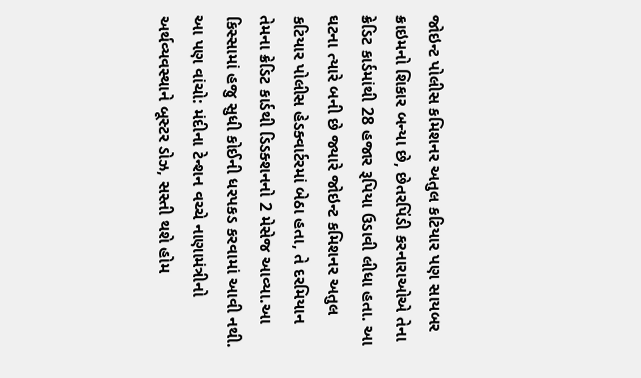જોઇન્ટ પોલીસ કમિશનર અતુલ કટિયાર પણ સાયબર ક્રાઇમનો શિકાર બન્યા છે, છેતરપિંડી કરનારાઓએ તેના ક્રેડિટ કાર્ડમાંથી 28 હજાર રૂપિયા ઉડાવી લીધા હતા. આ ઘટના ત્યારે બની છે જ્યારે જોઇન્ટ કમિશનર અતુલ કટિયાર પોલીસ હેડક્વાર્ટરમાં બેઠા હતા, તે દરમિયાન તેમના ક્રેડિટ કાર્ડથી ડિડક્શનનો 2 મેસેજ આવ્યા.આ કિસ્સામાં હજુ સુધી કોઈની ધરપકડ કરવામાં આવી નથી.
આ પણ વાંચો: મંદીના ટેન્શન વચ્ચે નાણામંત્રીનો અર્થવ્યવસ્થાને બૂસ્ટર ડોઝ, સસ્તી થશે હોમ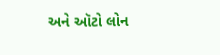અને ઑટો લોન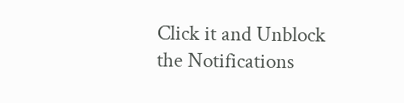Click it and Unblock the Notifications